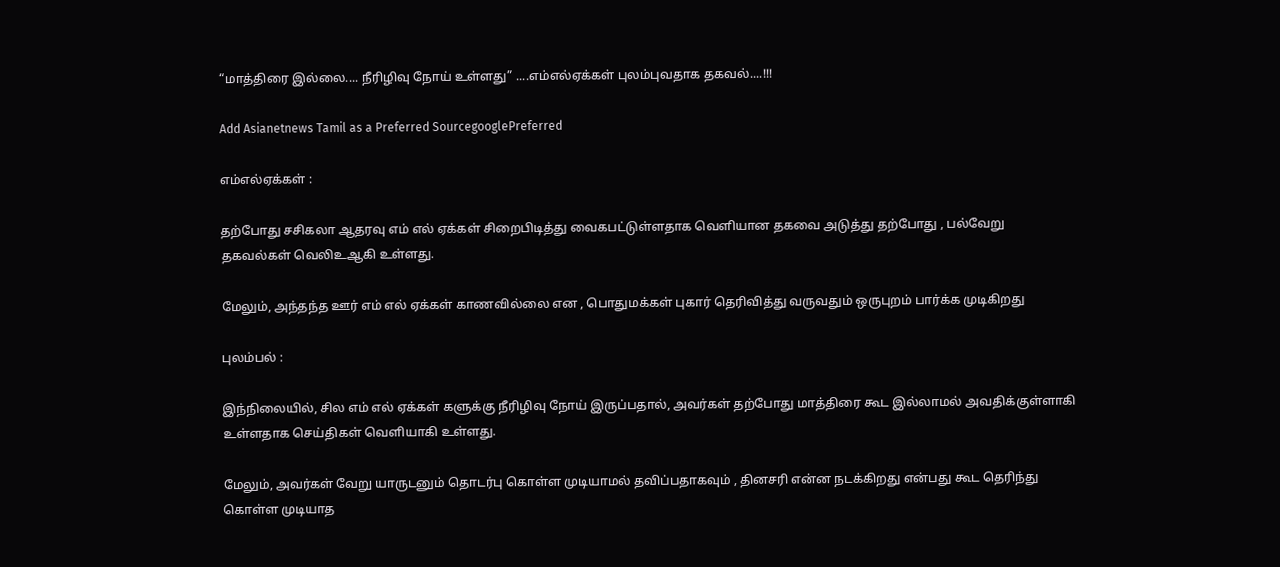“மாத்திரை இல்லை.... நீரிழிவு நோய் உள்ளது” ....எம்எல்ஏக்கள் புலம்புவதாக தகவல்....!!!

Add Asianetnews Tamil as a Preferred SourcegooglePreferred

எம்எல்ஏக்கள் :

தற்போது சசிகலா ஆதரவு எம் எல் ஏக்கள் சிறைபிடித்து வைகபட்டுள்ளதாக வெளியான தகவை அடுத்து தற்போது , பல்வேறு தகவல்கள் வெலிஉஆகி உள்ளது.

மேலும், அந்தந்த ஊர் எம் எல் ஏக்கள் காணவில்லை என , பொதுமக்கள் புகார் தெரிவித்து வருவதும் ஒருபுறம் பார்க்க முடிகிறது

புலம்பல் :

இந்நிலையில், சில எம் எல் ஏக்கள் களுக்கு நீரிழிவு நோய் இருப்பதால், அவர்கள் தற்போது மாத்திரை கூட இல்லாமல் அவதிக்குள்ளாகி உள்ளதாக செய்திகள் வெளியாகி உள்ளது.

மேலும், அவர்கள் வேறு யாருடனும் தொடர்பு கொள்ள முடியாமல் தவிப்பதாகவும் , தினசரி என்ன நடக்கிறது என்பது கூட தெரிந்து கொள்ள முடியாத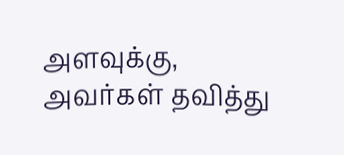அளவுக்கு, அவர்கள் தவித்து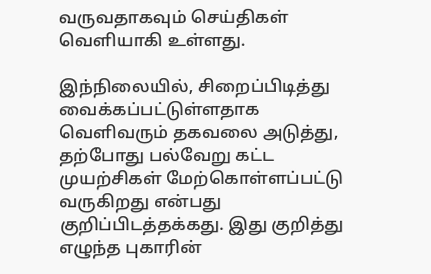வருவதாகவும் செய்திகள் வெளியாகி உள்ளது.

இந்நிலையில், சிறைப்பிடித்து வைக்கப்பட்டுள்ளதாக வெளிவரும் தகவலை அடுத்து, தற்போது பல்வேறு கட்ட முயற்சிகள் மேற்கொள்ளப்பட்டு வருகிறது என்பது குறிப்பிடத்தக்கது. இது குறித்து எழுந்த புகாரின்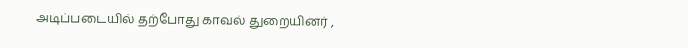அடிப்படையில் தற்போது காவல் துறையினர் ,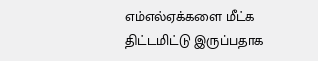எம்எல்ஏக்களை மீட்க திட்டமிட்டு இருப்பதாக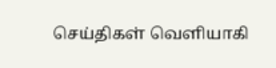செய்திகள் வெளியாகி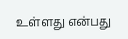உள்ளது என்பது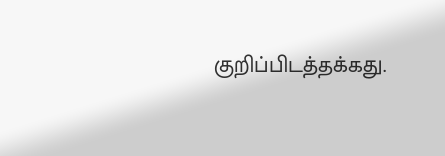குறிப்பிடத்தக்கது.